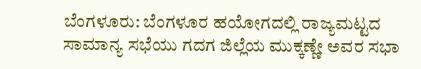ಬೆಂಗಳೂರು: ಬೆಂಗಳೂರ ಹಯೋಗದಲ್ಲಿ ರಾಜ್ಯಮಟ್ಟದ ಸಾಮಾನ್ಯ ಸಭೆಯು ಗದಗ ಜಿಲ್ಲೆಯ ಮುಕ್ಕಣ್ಣೇ ಅವರ ಸಭಾ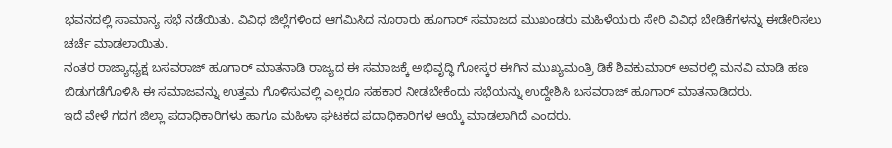ಭವನದಲ್ಲಿ ಸಾಮಾನ್ಯ ಸಭೆ ನಡೆಯಿತು. ವಿವಿಧ ಜಿಲ್ಲೆಗಳಿಂದ ಆಗಮಿಸಿದ ನೂರಾರು ಹೂಗಾರ್ ಸಮಾಜದ ಮುಖಂಡರು ಮಹಿಳೆಯರು ಸೇರಿ ವಿವಿಧ ಬೇಡಿಕೆಗಳನ್ನು ಈಡೇರಿಸಲು ಚರ್ಚೆ ಮಾಡಲಾಯಿತು.
ನಂತರ ರಾಜ್ಯಾಧ್ಯಕ್ಷ ಬಸವರಾಜ್ ಹೂಗಾರ್ ಮಾತನಾಡಿ ರಾಜ್ಯದ ಈ ಸಮಾಜಕ್ಕೆ ಅಭಿವೃದ್ಧಿ ಗೋಸ್ಕರ ಈಗಿನ ಮುಖ್ಯಮಂತ್ರಿ ಡಿಕೆ ಶಿವಕುಮಾರ್ ಅವರಲ್ಲಿ ಮನವಿ ಮಾಡಿ ಹಣ ಬಿಡುಗಡೆಗೊಳಿಸಿ ಈ ಸಮಾಜವನ್ನು ಉತ್ತಮ ಗೊಳಿಸುವಲ್ಲಿ ಎಲ್ಲರೂ ಸಹಕಾರ ನೀಡಬೇಕೆಂದು ಸಭೆಯನ್ನು ಉದ್ದೇಶಿಸಿ ಬಸವರಾಜ್ ಹೂಗಾರ್ ಮಾತನಾಡಿದರು.
ಇದೆ ವೇಳೆ ಗದಗ ಜಿಲ್ಲಾ ಪದಾಧಿಕಾರಿಗಳು ಹಾಗೂ ಮಹಿಳಾ ಘಟಕದ ಪದಾಧಿಕಾರಿಗಳ ಆಯ್ಕೆ ಮಾಡಲಾಗಿದೆ ಎಂದರು.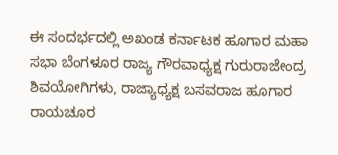ಈ ಸಂದರ್ಭದಲ್ಲಿ ಅಖಂಡ ಕರ್ನಾಟಕ ಹೂಗಾರ ಮಹಾ ಸಭಾ ಬೆಂಗಳೂರ ರಾಜ್ಯ ಗೌರವಾಧ್ಯಕ್ಷ ಗುರುರಾಜೇಂದ್ರ ಶಿವಯೋಗಿಗಳು, ರಾಜ್ಯಾಧ್ಯಕ್ಷ ಬಸವರಾಜ ಹೂಗಾರ ರಾಯಚೂರ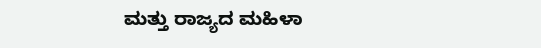ಮತ್ತು ರಾಜ್ಯದ ಮಹಿಳಾ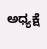ಅಧ್ಯಕ್ಷೆ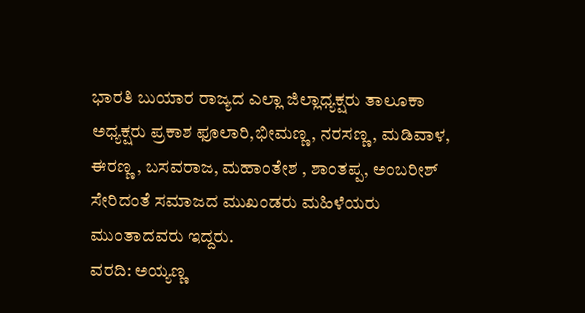ಭಾರತಿ ಬುಯಾರ ರಾಜ್ಯದ ಎಲ್ಲಾ ಜಿಲ್ಲಾಧ್ಯಕ್ಷರು ತಾಲೂಕಾ ಅಧ್ಯಕ್ಷರು ಪ್ರಕಾಶ ಫೂಲಾರಿ,ಭೀಮಣ್ಣ, ನರಸಣ್ಣ , ಮಡಿವಾಳ, ಈರಣ್ಣ , ಬಸವರಾಜ, ಮಹಾಂತೇಶ , ಶಾಂತಪ್ಪ, ಅಂಬರೀಶ್ ಸೇರಿದಂತೆ ಸಮಾಜದ ಮುಖಂಡರು ಮಹಿಳೆಯರು ಮುಂತಾದವರು ಇದ್ದರು.
ವರದಿ: ಅಯ್ಯಣ್ಣ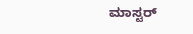ಮಾಸ್ಟರ್